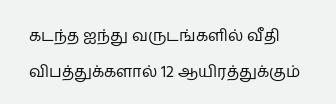கடந்த ஐந்து வருடங்களில் வீதி விபத்துக்களால் 12 ஆயிரத்துக்கும்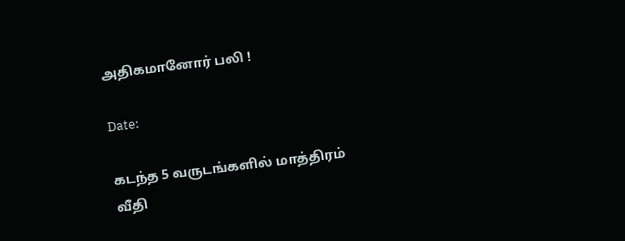அதிகமானோர் பலி !

Date:

கடந்த 5 வருடங்களில் மாத்திரம் வீதி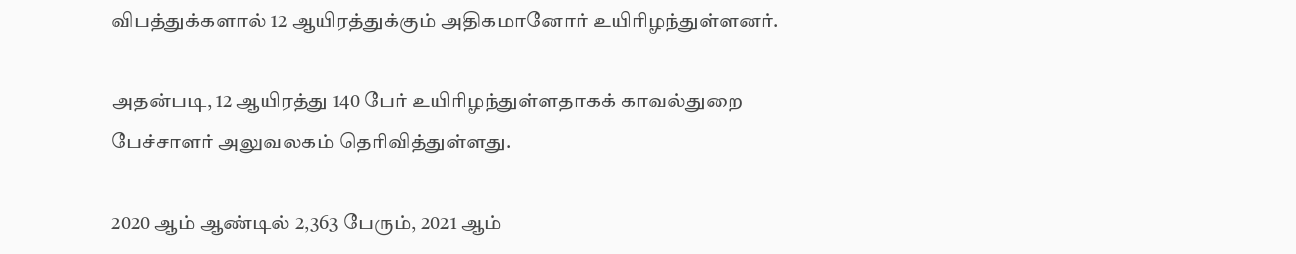விபத்துக்களால் 12 ஆயிரத்துக்கும் அதிகமானோர் உயிரிழந்துள்ளனர்.

அதன்படி, 12 ஆயிரத்து 140 பேர் உயிரிழந்துள்ளதாகக் காவல்துறை பேச்சாளர் அலுவலகம் தெரிவித்துள்ளது.

2020 ஆம் ஆண்டில் 2,363 பேரும், 2021 ஆம்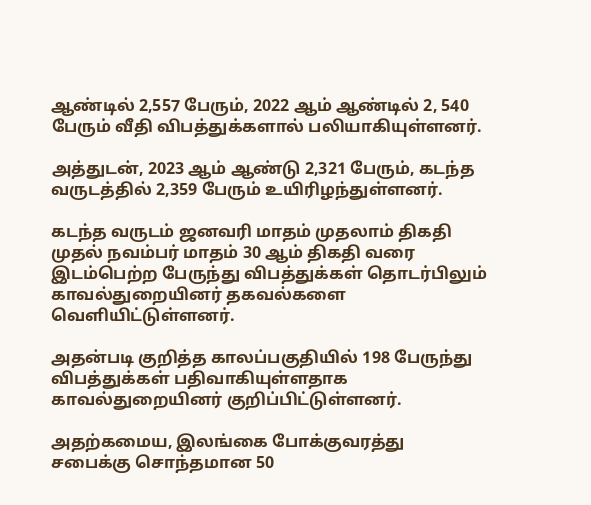ஆண்டில் 2,557 பேரும், 2022 ஆம் ஆண்டில் 2, 540 பேரும் வீதி விபத்துக்களால் பலியாகியுள்ளனர்.

அத்துடன், 2023 ஆம் ஆண்டு 2,321 பேரும், கடந்த வருடத்தில் 2,359 பேரும் உயிரிழந்துள்ளனர்.

கடந்த வருடம் ஜனவரி மாதம் முதலாம் திகதி முதல் நவம்பர் மாதம் 30 ஆம் திகதி வரை இடம்பெற்ற பேருந்து விபத்துக்கள் தொடர்பிலும் காவல்துறையினர் தகவல்களை வெளியிட்டுள்ளனர்.

அதன்படி குறித்த காலப்பகுதியில் 198 பேருந்து விபத்துக்கள் பதிவாகியுள்ளதாக காவல்துறையினர் குறிப்பிட்டுள்ளனர்.

அதற்கமைய, இலங்கை போக்குவரத்து சபைக்கு சொந்தமான 50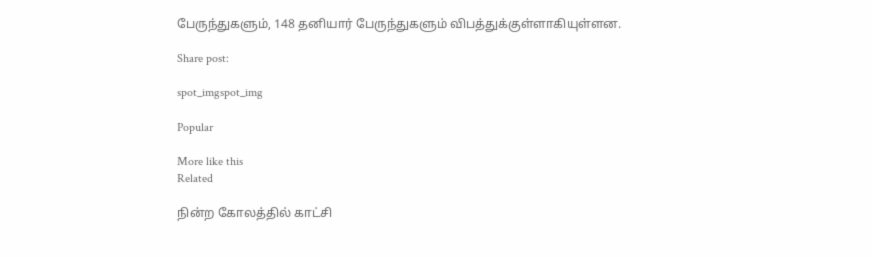பேருந்துகளும், 148 தனியார் பேருந்துகளும் விபத்துக்குள்ளாகியுள்ளன.

Share post:

spot_imgspot_img

Popular

More like this
Related

நின்ற கோலத்தில் காட்சி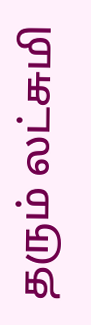தரும் லட்சுமி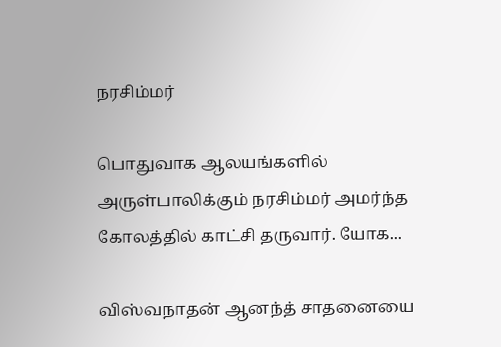நரசிம்மர்

பொதுவாக ஆலயங்களில் அருள்பாலிக்கும் நரசிம்மர் அமர்ந்த கோலத்தில் காட்சி தருவார். யோக...

விஸ்வநாதன் ஆனந்த் சாதனையை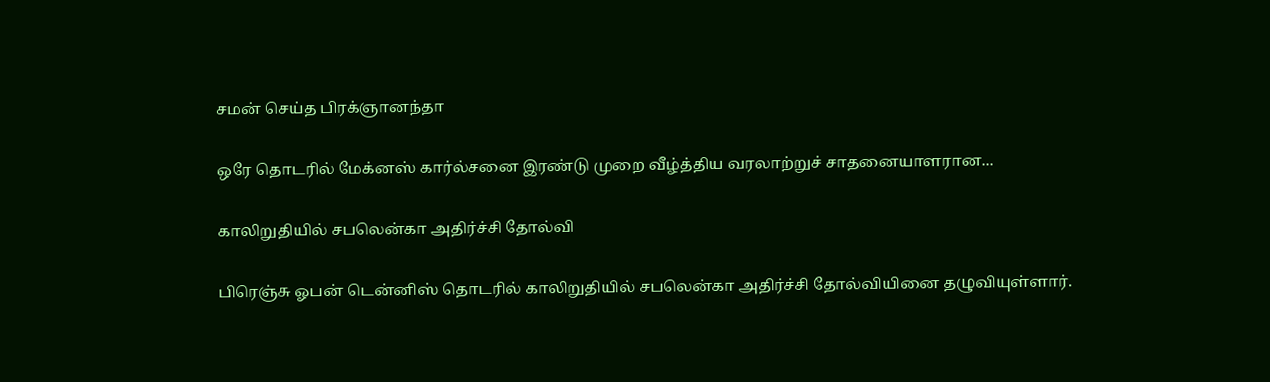சமன் செய்த பிரக்ஞானந்தா

ஒரே தொடரில் மேக்னஸ் கார்ல்சனை இரண்டு முறை வீழ்த்திய வரலாற்றுச் சாதனையாளரான...

காலிறுதியில் சபலென்கா அதிர்ச்சி தோல்வி

பிரெஞ்சு ஓபன் டென்னிஸ் தொடரில் காலிறுதியில் சபலென்கா அதிர்ச்சி தோல்வியினை தழுவியுள்ளார்.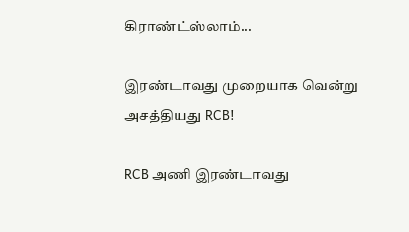கிராண்ட்ஸ்லாம்...

இரண்டாவது முறையாக வென்று அசத்தியது RCB!

RCB அணி இரண்டாவது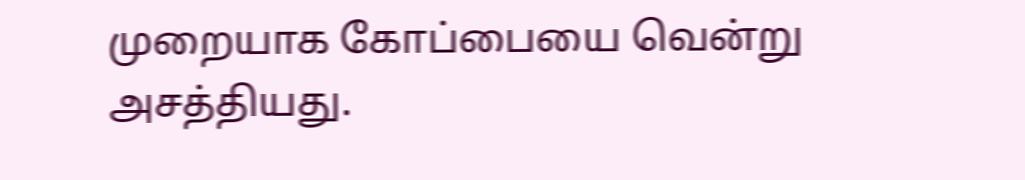முறையாக கோப்பையை வென்று அசத்தியது.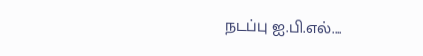நடப்பு ஐ.பி.எல்....